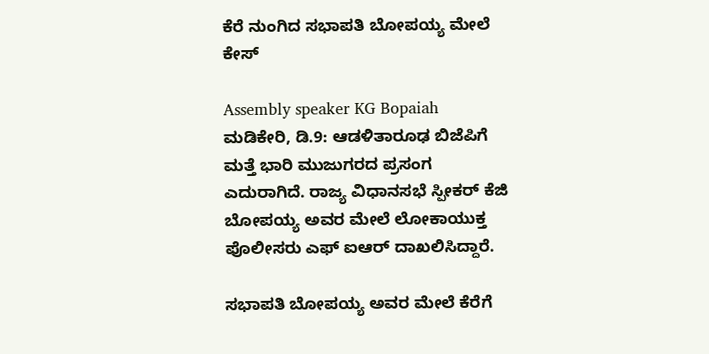ಕೆರೆ ನುಂಗಿದ ಸಭಾಪತಿ ಬೋಪಯ್ಯ ಮೇಲೆ ಕೇಸ್

Assembly speaker KG Bopaiah
ಮಡಿಕೇರಿ, ಡಿ.9: ಆಡಳಿತಾರೂಢ ಬಿಜೆಪಿಗೆ ಮತ್ತೆ ಭಾರಿ ಮುಜುಗರದ ಪ್ರಸಂಗ ಎದುರಾಗಿದೆ. ರಾಜ್ಯ ವಿಧಾನಸಭೆ ಸ್ಪೀಕರ್ ಕೆಜಿ ಬೋಪಯ್ಯ ಅವರ ಮೇಲೆ ಲೋಕಾಯುಕ್ತ ಪೊಲೀಸರು ಎಫ್ ಐಆರ್ ದಾಖಲಿಸಿದ್ದಾರೆ.

ಸಭಾಪತಿ ಬೋಪಯ್ಯ ಅವರ ಮೇಲೆ ಕೆರೆಗೆ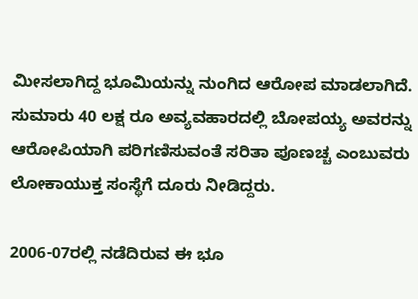ಮೀಸಲಾಗಿದ್ದ ಭೂಮಿಯನ್ನು ನುಂಗಿದ ಆರೋಪ ಮಾಡಲಾಗಿದೆ. ಸುಮಾರು 40 ಲಕ್ಷ ರೂ ಅವ್ಯವಹಾರದಲ್ಲಿ ಬೋಪಯ್ಯ ಅವರನ್ನು ಆರೋಪಿಯಾಗಿ ಪರಿಗಣಿಸುವಂತೆ ಸರಿತಾ ಪೂಣಚ್ಚ ಎಂಬುವರು ಲೋಕಾಯುಕ್ತ ಸಂಸ್ಥೆಗೆ ದೂರು ನೀಡಿದ್ದರು.

2006-07ರಲ್ಲಿ ನಡೆದಿರುವ ಈ ಭೂ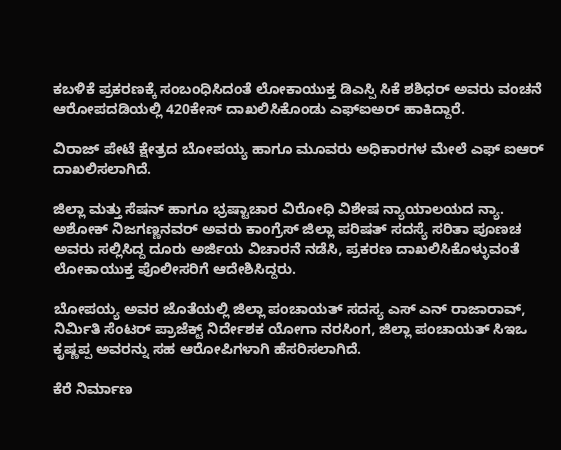ಕಬಳಿಕೆ ಪ್ರಕರಣಕ್ಕೆ ಸಂಬಂಧಿಸಿದಂತೆ ಲೋಕಾಯುಕ್ತ ಡಿಎಸ್ಪಿ ಸಿಕೆ ಶಶಿಧರ್ ಅವರು ವಂಚನೆ ಆರೋಪದಡಿಯಲ್ಲಿ 420ಕೇಸ್ ದಾಖಲಿಸಿಕೊಂಡು ಎಫ್ಐಅರ್ ಹಾಕಿದ್ದಾರೆ.

ವಿರಾಜ್ ಪೇಟೆ ಕ್ಷೇತ್ರದ ಬೋಪಯ್ಯ ಹಾಗೂ ಮೂವರು ಅಧಿಕಾರಗಳ ಮೇಲೆ ಎಫ್ ಐಆರ್ ದಾಖಲಿಸಲಾಗಿದೆ.

ಜಿಲ್ಲಾ ಮತ್ತು ಸೆಷನ್ ಹಾಗೂ ಭ್ರಷ್ಟಾಚಾರ ವಿರೋಧಿ ವಿಶೇಷ ನ್ಯಾಯಾಲಯದ ನ್ಯಾ. ಅಶೋಕ್ ನಿಜಗಣ್ಣನವರ್ ಅವರು ಕಾಂಗ್ರೆಸ್ ಜಿಲ್ಲಾ ಪರಿಷತ್ ಸದಸ್ಯೆ ಸರಿತಾ ಪೂಣಚ ಅವರು ಸಲ್ಲಿಸಿದ್ದ ದೂರು ಅರ್ಜಿಯ ವಿಚಾರನೆ ನಡೆಸಿ, ಪ್ರಕರಣ ದಾಖಲಿಸಿಕೊಳ್ಳುವಂತೆ ಲೋಕಾಯುಕ್ತ ಪೊಲೀಸರಿಗೆ ಆದೇಶಿಸಿದ್ದರು.

ಬೋಪಯ್ಯ ಅವರ ಜೊತೆಯಲ್ಲಿ ಜಿಲ್ಲಾ ಪಂಚಾಯತ್ ಸದಸ್ಯ ಎಸ್ ಎನ್ ರಾಜಾರಾವ್, ನಿರ್ಮಿತಿ ಸೆಂಟರ್ ಪ್ರಾಜೆಕ್ಟ್ ನಿರ್ದೇಶಕ ಯೋಗಾ ನರಸಿಂಗ, ಜಿಲ್ಲಾ ಪಂಚಾಯತ್ ಸಿಇಒ ಕೃಷ್ಣಪ್ಪ ಅವರನ್ನು ಸಹ ಆರೋಪಿಗಳಾಗಿ ಹೆಸರಿಸಲಾಗಿದೆ.

ಕೆರೆ ನಿರ್ಮಾಣ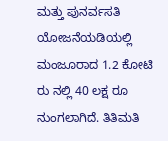ಮತ್ತು ಪುನರ್ವಸತಿ ಯೋಜನೆಯಡಿಯಲ್ಲಿ ಮಂಜೂರಾದ 1.2 ಕೋಟಿ ರು ನಲ್ಲಿ 40 ಲಕ್ಷ ರೂ ನುಂಗಲಾಗಿದೆ. ತಿತಿಮತಿ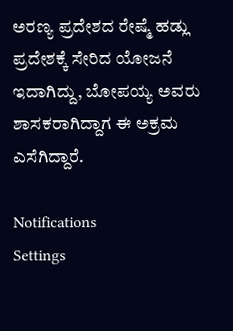ಅರಣ್ಯ ಪ್ರದೇಶದ ರೇಷ್ಮೆ ಹಡ್ಲು ಪ್ರದೇಶಕ್ಕೆ ಸೇರಿದ ಯೋಜನೆ ಇದಾಗಿದ್ದು, ಬೋಪಯ್ಯ ಅವರು ಶಾಸಕರಾಗಿದ್ದಾಗ ಈ ಅಕ್ರಮ ಎಸೆಗಿದ್ದಾರೆ.

Notifications
Settings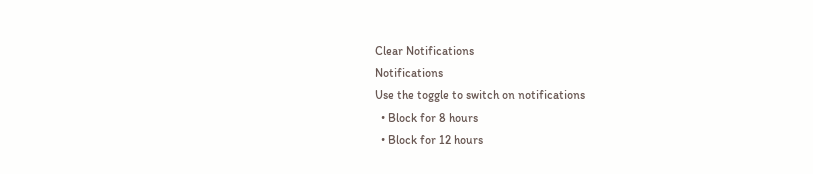Clear Notifications
Notifications
Use the toggle to switch on notifications
  • Block for 8 hours
  • Block for 12 hours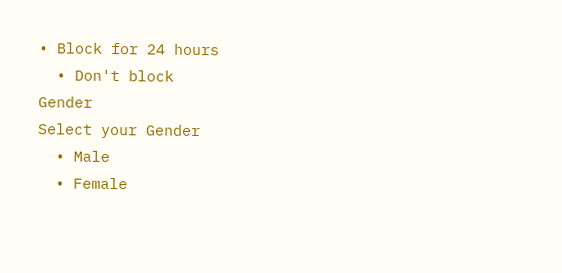• Block for 24 hours
  • Don't block
Gender
Select your Gender
  • Male
  • Female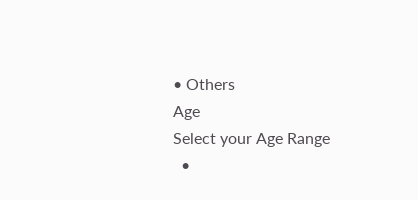• Others
Age
Select your Age Range
  •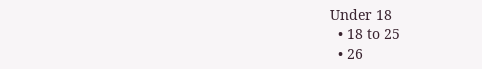Under 18
  • 18 to 25
  • 26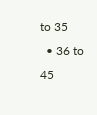to 35
  • 36 to 45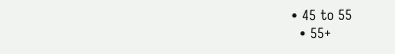• 45 to 55
  • 55+